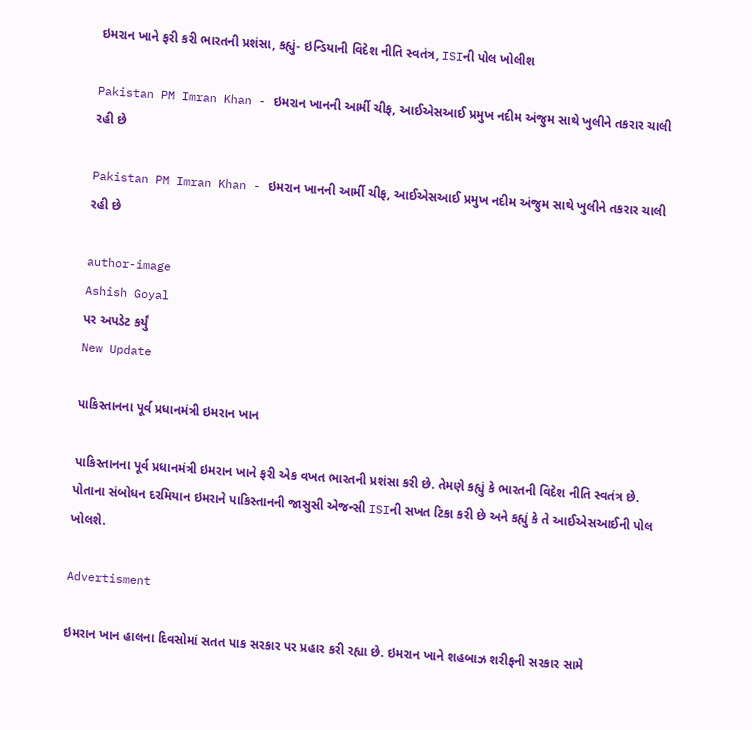ઇમરાન ખાને ફરી કરી ભારતની પ્રશંસા, કહ્યું- ઇન્ડિયાની વિદેશ નીતિ સ્વતંત્ર, ISIની પોલ ખોલીશ

Pakistan PM Imran Khan - ઇમરાન ખાનની આર્મી ચીફ, આઈએસઆઈ પ્રમુખ નદીમ અંજુમ સાથે ખુલીને તકરાર ચાલી રહી છે

Pakistan PM Imran Khan - ઇમરાન ખાનની આર્મી ચીફ, આઈએસઆઈ પ્રમુખ નદીમ અંજુમ સાથે ખુલીને તકરાર ચાલી રહી છે

author-image
Ashish Goyal
પર અપડેટ કર્યું
New Update

પાકિસ્તાનના પૂર્વ પ્રધાનમંત્રી ઇમરાન ખાન

પાકિસ્તાનના પૂર્વ પ્રધાનમંત્રી ઇમરાન ખાને ફરી એક વખત ભારતની પ્રશંસા કરી છે. તેમણે કહ્યું કે ભારતની વિદેશ નીતિ સ્વતંત્ર છે. પોતાના સંબોધન દરમિયાન ઇમરાને પાકિસ્તાનની જાસુસી એજન્સી ISIની સખત ટિકા કરી છે અને કહ્યું કે તે આઈએસઆઈની પોલ ખોલશે.

Advertisment

ઇમરાન ખાન હાલના દિવસોમાં સતત પાક સરકાર પર પ્રહાર કરી રહ્યા છે. ઇમરાન ખાને શહબાઝ શરીફની સરકાર સામે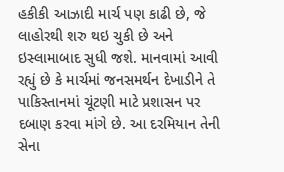હકીકી આઝાદી માર્ચ પણ કાઢી છે, જે લાહોરથી શરુ થઇ ચુકી છે અને ઇસ્લામાબાદ સુધી જશે. માનવામાં આવી રહ્યું છે કે માર્ચમાં જનસમર્થન દેખાડીને તે પાકિસ્તાનમાં ચૂંટણી માટે પ્રશાસન પર દબાણ કરવા માંગે છે. આ દરમિયાન તેની સેના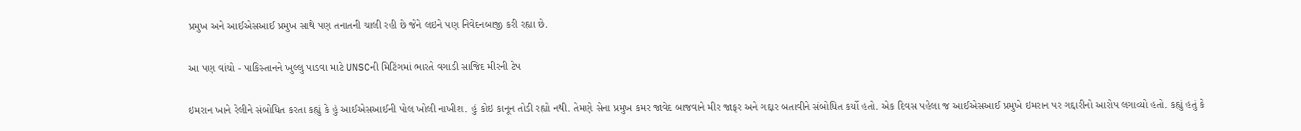પ્રમુખ અને આઈએસઆઈ પ્રમુખ સાથે પણ તનાતની ચાલી રહી છે જેને લઇને પણ નિવેદનબાજી કરી રહ્યા છે.

આ પણ વાંચો - પાકિસ્તાનને ખુલ્લુ પાડવા માટે UNSCની મિટિંગમાં ભારતે વગાડી સાજિદ મીરની ટેપ

ઇમરાન ખાને રેલીને સંબોધિત કરતા કહ્યું કે હું આઈએસઆઈની પોલ ખોલી નાખીશ. હું કોઇ કાનૂન તોડી રહ્યો નથી. તેમણે સેના પ્રમુખ કમર જાવેદ બાજવાને મીર જાફર અને ગદ્દાર બતાવીને સંબોધિત કર્યો હતો. એક દિવસ પહેલા જ આઈએસઆઈ પ્રમુખે ઇમરાન પર ગદ્દારીનો આરોપ લગાવ્યો હતો. કહ્યું હતું કે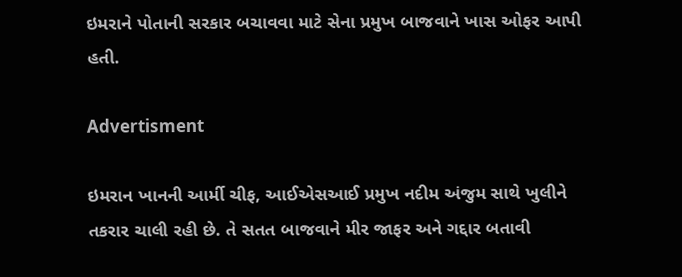ઇમરાને પોતાની સરકાર બચાવવા માટે સેના પ્રમુખ બાજવાને ખાસ ઓફર આપી હતી.

Advertisment

ઇમરાન ખાનની આર્મી ચીફ, આઈએસઆઈ પ્રમુખ નદીમ અંજુમ સાથે ખુલીને તકરાર ચાલી રહી છે. તે સતત બાજવાને મીર જાફર અને ગદ્દાર બતાવી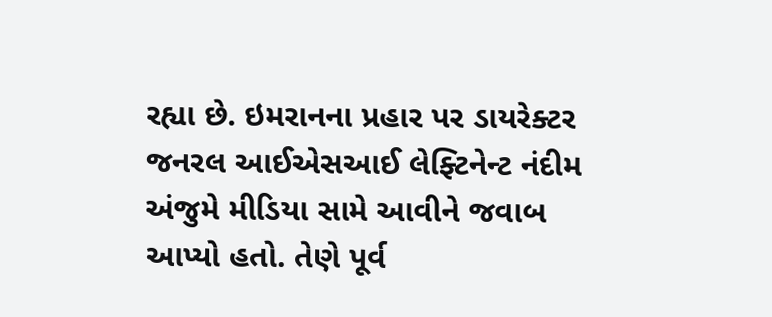રહ્યા છે. ઇમરાનના પ્રહાર પર ડાયરેક્ટર જનરલ આઈએસઆઈ લેફ્ટિનેન્ટ નંદીમ અંજુમે મીડિયા સામે આવીને જવાબ આપ્યો હતો. તેણે પૂર્વ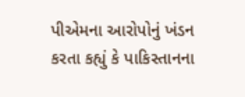પીએમના આરોપોનું ખંડન કરતા કહ્યું કે પાકિસ્તાનના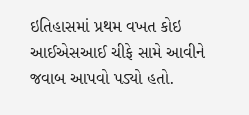ઇતિહાસમાં પ્રથમ વખત કોઇ આઈએસઆઈ ચીફે સામે આવીને જવાબ આપવો પડ્યો હતો.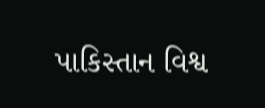પાકિસ્તાન વિશ્વ